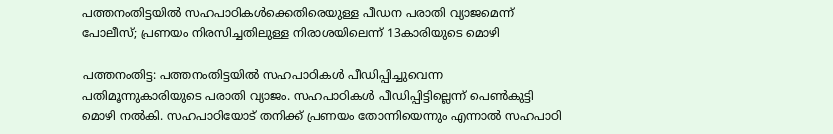പത്തനംതിട്ടയിൽ സഹപാഠികൾക്കെതിരെയുള്ള പീഡന പരാതി വ്യാജമെന്ന് പോലീസ്; പ്രണയം നിരസിച്ചതിലുള്ള നിരാശയിലെന്ന് 13കാരിയുടെ മൊഴി

പത്തനംതിട്ട: പത്തനംതിട്ടയിൽ സഹപാഠികൾ പീഡിപ്പിച്ചുവെന്ന പതിമൂന്നുകാരിയുടെ പരാതി വ്യാജം. സഹപാഠികൾ പീഡിപ്പിട്ടില്ലെന്ന് പെൺകുട്ടി മൊഴി നൽകി. സഹപാഠിയോട് തനിക്ക് പ്രണയം തോന്നിയെന്നും എന്നാൽ സഹപാഠി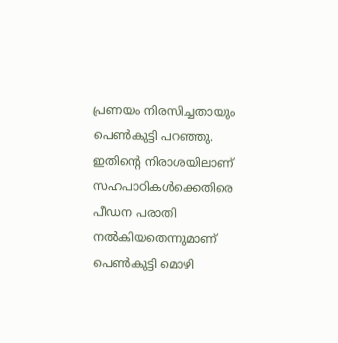പ്രണയം നിരസിച്ചതായും പെൺകുട്ടി പറഞ്ഞു. ഇതിന്റെ നിരാശയിലാണ് സഹപാഠികൾക്കെതിരെ പീഡന പരാതി നൽകിയതെന്നുമാണ് പെൺകുട്ടി മൊഴി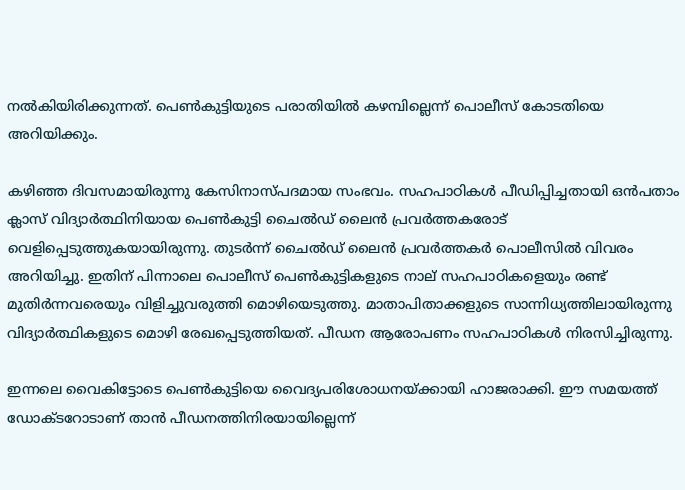നൽകിയിരിക്കുന്നത്. പെൺകുട്ടിയുടെ പരാതിയിൽ കഴമ്പില്ലെന്ന് പൊലീസ് കോടതിയെ അറിയിക്കും.

കഴിഞ്ഞ ദിവസമായിരുന്നു കേസിനാസ്പദമായ സംഭവം. സഹപാഠികൾ പീഡിപ്പിച്ചതായി ഒൻപതാം ക്ലാസ് വിദ്യാർത്ഥിനിയായ പെൺകുട്ടി ചൈൽഡ് ലൈൻ പ്രവർത്തകരോട് വെളിപ്പെടുത്തുകയായിരുന്നു. തുടർന്ന് ചൈൽഡ് ലൈൻ പ്രവർത്തകർ പൊലീസിൽ വിവരം അറിയിച്ചു. ഇതിന് പിന്നാലെ പൊലീസ് പെൺകുട്ടികളുടെ നാല് സഹപാഠികളെയും രണ്ട് മുതിർന്നവരെയും വിളിച്ചുവരുത്തി മൊഴിയെടുത്തു. മാതാപിതാക്കളുടെ സാന്നിധ്യത്തിലായിരുന്നു വിദ്യാർത്ഥികളുടെ മൊഴി രേഖപ്പെടുത്തിയത്. പീഡന ആരോപണം സഹപാഠികൾ നിരസിച്ചിരുന്നു.

ഇന്നലെ വൈകിട്ടോടെ പെൺകുട്ടിയെ വൈദ്യപരിശോധനയ്ക്കായി ഹാജരാക്കി. ഈ സമയത്ത് ഡോക്ടറോടാണ് താൻ പീഡനത്തിനിരയായില്ലെന്ന്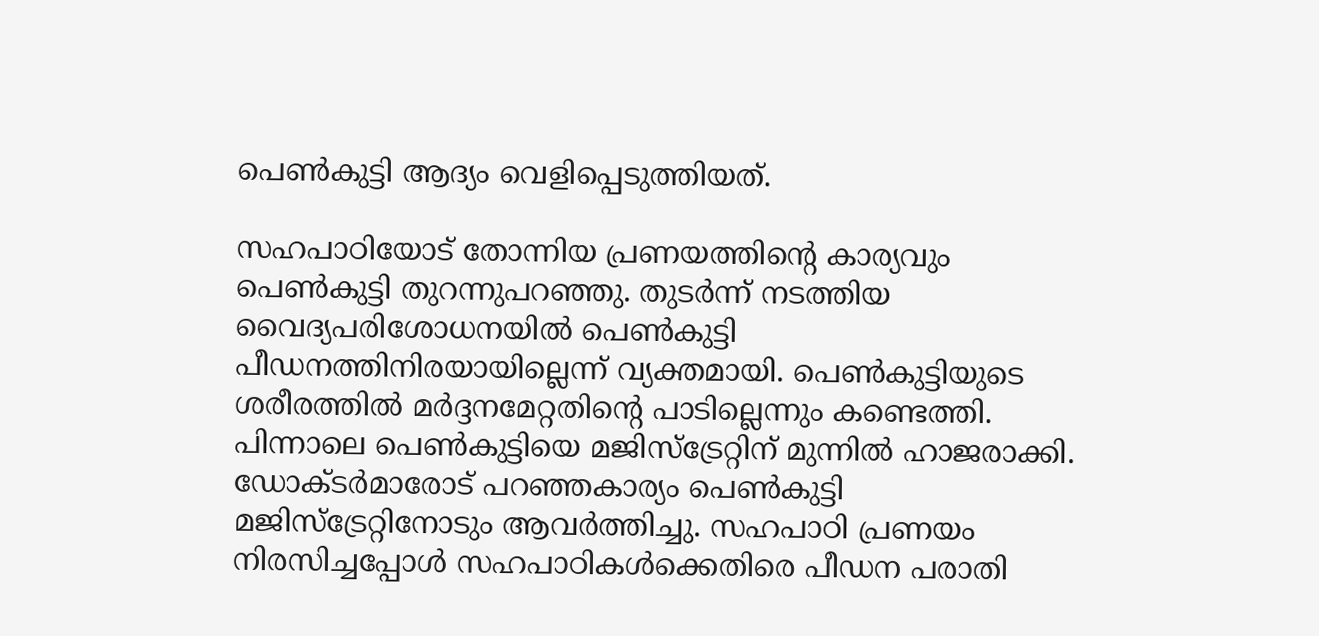പെൺകുട്ടി ആദ്യം വെളിപ്പെടുത്തിയത്.

സഹപാഠിയോട് തോന്നിയ പ്രണയത്തിന്റെ കാര്യവും പെൺകുട്ടി തുറന്നുപറഞ്ഞു. തുടർന്ന് നടത്തിയ വൈദ്യപരിശോധനയിൽ പെൺകുട്ടി പീഡനത്തിനിരയായില്ലെന്ന് വ്യക്തമായി. പെൺകുട്ടിയുടെ ശരീരത്തിൽ മർദ്ദനമേറ്റതിന്റെ പാടില്ലെന്നും കണ്ടെത്തി. പിന്നാലെ പെൺകുട്ടിയെ മജിസ്‌ട്രേറ്റിന് മുന്നിൽ ഹാജരാക്കി. ഡോക്ടർമാരോട് പറഞ്ഞകാര്യം പെൺകുട്ടി മജിസ്‌ട്രേറ്റിനോടും ആവർത്തിച്ചു. സഹപാഠി പ്രണയം നിരസിച്ചപ്പോൾ സഹപാഠികൾക്കെതിരെ പീഡന പരാതി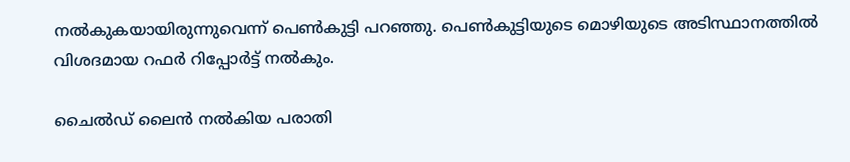നൽകുകയായിരുന്നുവെന്ന് പെൺകുട്ടി പറഞ്ഞു. പെൺകുട്ടിയുടെ മൊഴിയുടെ അടിസ്ഥാനത്തിൽ വിശദമായ റഫർ റിപ്പോർട്ട് നൽകും.

ചൈൽഡ് ലൈൻ നൽകിയ പരാതി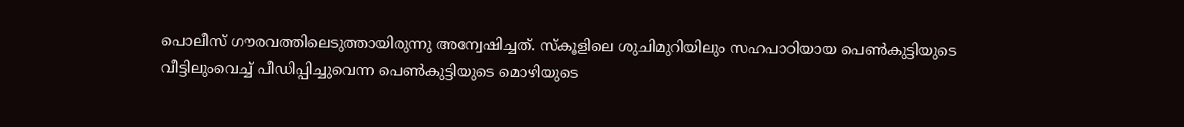പൊലീസ് ഗൗരവത്തിലെടുത്തായിരുന്നു അന്വേഷിച്ചത്. സ്‌കൂളിലെ ശുചിമുറിയിലും സഹപാഠിയായ പെൺകുട്ടിയുടെ വീട്ടിലുംവെച്ച് പീഡിപ്പിച്ചുവെന്ന പെൺകുട്ടിയുടെ മൊഴിയുടെ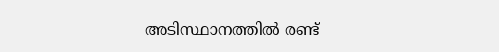അടിസ്ഥാനത്തിൽ രണ്ട്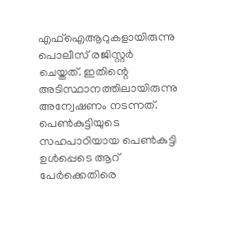എഫ്‌ഐആറുകളായിരുന്നു പൊലീസ് രജിസ്റ്റർ ചെയ്തത്. ഇതിന്റെ അടിസ്ഥാനത്തിലായിരുന്നു അന്വേഷണം നടന്നത്. പെൺകുട്ടിയുടെ സഹപാഠിയായ പെൺകുട്ടി ഉൾപ്പെടെ ആറ് പേർക്കെതിരെ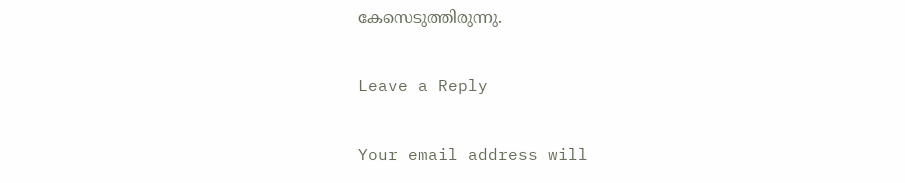കേസെടുത്തിരുന്നു.

Leave a Reply

Your email address will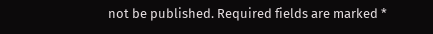not be published. Required fields are marked *